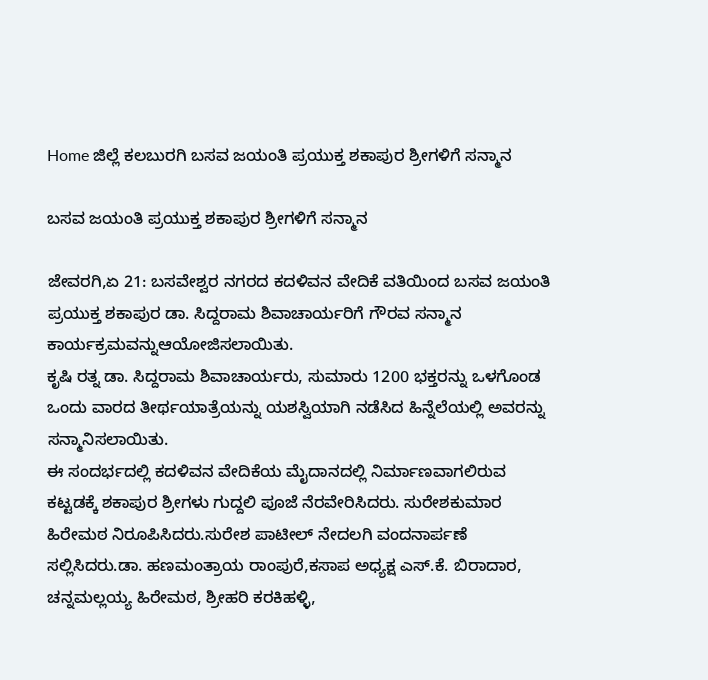Home ಜಿಲ್ಲೆ ಕಲಬುರಗಿ ಬಸವ ಜಯಂತಿ ಪ್ರಯುಕ್ತ ಶಕಾಪುರ ಶ್ರೀಗಳಿಗೆ ಸನ್ಮಾನ

ಬಸವ ಜಯಂತಿ ಪ್ರಯುಕ್ತ ಶಕಾಪುರ ಶ್ರೀಗಳಿಗೆ ಸನ್ಮಾನ

ಜೇವರಗಿ,ಏ 21: ಬಸವೇಶ್ವರ ನಗರದ ಕದಳಿವನ ವೇದಿಕೆ ವತಿಯಿಂದ ಬಸವ ಜಯಂತಿ ಪ್ರಯುಕ್ತ ಶಕಾಪುರ ಡಾ. ಸಿದ್ದರಾಮ ಶಿವಾಚಾರ್ಯರಿಗೆ ಗೌರವ ಸನ್ಮಾನ ಕಾರ್ಯಕ್ರಮವನ್ನುಆಯೋಜಿಸಲಾಯಿತು.
ಕೃಷಿ ರತ್ನ ಡಾ. ಸಿದ್ದರಾಮ ಶಿವಾಚಾರ್ಯರು, ಸುಮಾರು 1200 ಭಕ್ತರನ್ನು ಒಳಗೊಂಡ ಒಂದು ವಾರದ ತೀರ್ಥಯಾತ್ರೆಯನ್ನು ಯಶಸ್ವಿಯಾಗಿ ನಡೆಸಿದ ಹಿನ್ನೆಲೆಯಲ್ಲಿ ಅವರನ್ನು ಸನ್ಮಾನಿಸಲಾಯಿತು.
ಈ ಸಂದರ್ಭದಲ್ಲಿ ಕದಳಿವನ ವೇದಿಕೆಯ ಮೈದಾನದಲ್ಲಿ ನಿರ್ಮಾಣವಾಗಲಿರುವ ಕಟ್ಟಡಕ್ಕೆ ಶಕಾಪುರ ಶ್ರೀಗಳು ಗುದ್ದಲಿ ಪೂಜೆ ನೆರವೇರಿಸಿದರು. ಸುರೇಶಕುಮಾರ ಹಿರೇಮಠ ನಿರೂಪಿಸಿದರು.ಸುರೇಶ ಪಾಟೀಲ್ ನೇದಲಗಿ ವಂದನಾರ್ಪಣೆ ಸಲ್ಲಿಸಿದರು.ಡಾ. ಹಣಮಂತ್ರಾಯ ರಾಂಪುರೆ,ಕಸಾಪ ಅಧ್ಯಕ್ಷ ಎಸ್.ಕೆ. ಬಿರಾದಾರ, ಚನ್ನಮಲ್ಲಯ್ಯ ಹಿರೇಮಠ, ಶ್ರೀಹರಿ ಕರಕಿಹಳ್ಳಿ,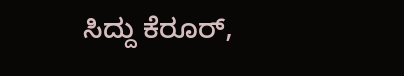ಸಿದ್ದು ಕೆರೂರ್,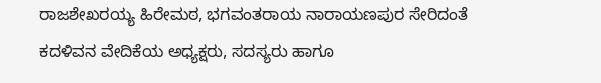ರಾಜಶೇಖರಯ್ಯ ಹಿರೇಮಠ, ಭಗವಂತರಾಯ ನಾರಾಯಣಪುರ ಸೇರಿದಂತೆ ಕದಳಿವನ ವೇದಿಕೆಯ ಅಧ್ಯಕ್ಷರು, ಸದಸ್ಯರು ಹಾಗೂ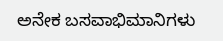ಅನೇಕ ಬಸವಾಭಿಮಾನಿಗಳು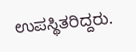ಉಪಸ್ಥಿತರಿದ್ದರು.